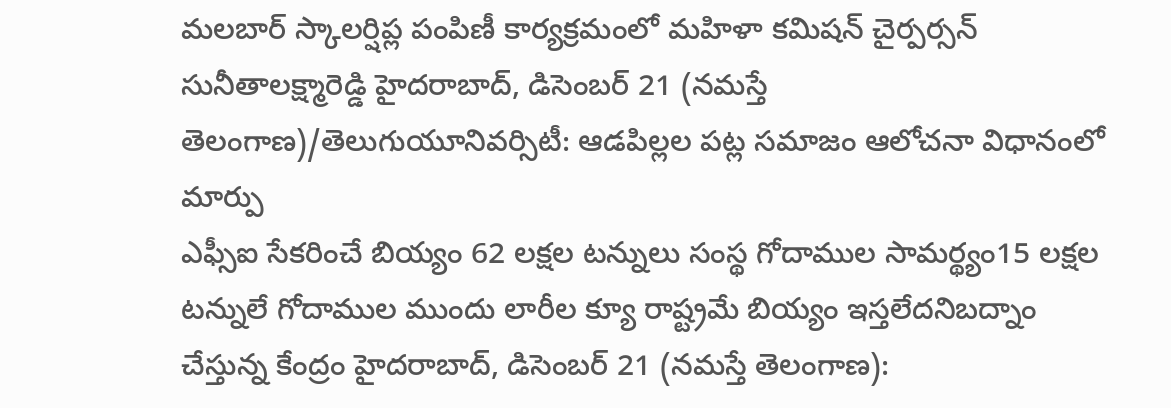మలబార్ స్కాలర్షిప్ల పంపిణీ కార్యక్రమంలో మహిళా కమిషన్ చైర్పర్సన్ సునీతాలక్ష్మారెడ్డి హైదరాబాద్, డిసెంబర్ 21 (నమస్తే తెలంగాణ)/తెలుగుయూనివర్సిటీ: ఆడపిల్లల పట్ల సమాజం ఆలోచనా విధానంలో మార్పు
ఎఫ్సీఐ సేకరించే బియ్యం 62 లక్షల టన్నులు సంస్థ గోదాముల సామర్థ్యం15 లక్షల టన్నులే గోదాముల ముందు లారీల క్యూ రాష్ట్రమే బియ్యం ఇస్తలేదనిబద్నాం చేస్తున్న కేంద్రం హైదరాబాద్, డిసెంబర్ 21 (నమస్తే తెలంగాణ):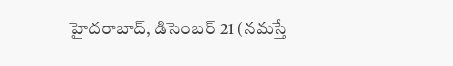హైదరాబాద్, డిసెంబర్ 21 (నమస్తే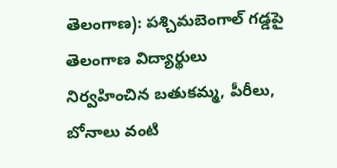తెలంగాణ): పశ్చిమబెంగాల్ గడ్డపై తెలంగాణ విద్యార్థులు నిర్వహించిన బతుకమ్మ, పీరీలు, బోనాలు వంటి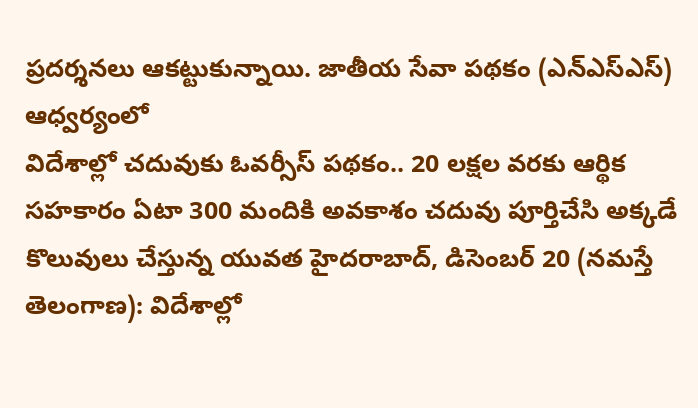ప్రదర్శనలు ఆకట్టుకున్నాయి. జాతీయ సేవా పథకం (ఎన్ఎస్ఎస్) ఆధ్వర్యంలో
విదేశాల్లో చదువుకు ఓవర్సీస్ పథకం.. 20 లక్షల వరకు ఆర్థిక సహకారం ఏటా 300 మందికి అవకాశం చదువు పూర్తిచేసి అక్కడే కొలువులు చేస్తున్న యువత హైదరాబాద్, డిసెంబర్ 20 (నమస్తే తెలంగాణ): విదేశాల్లో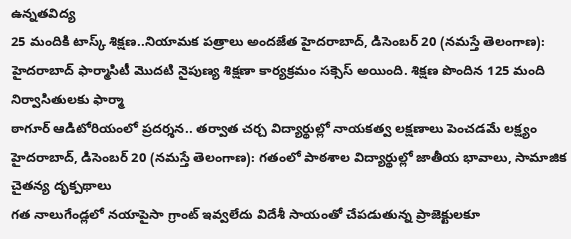ఉన్నతవిద్య
25 మందికి టాస్క్ శిక్షణ..నియామక పత్రాలు అందజేత హైదరాబాద్, డిసెంబర్ 20 (నమస్తే తెలంగాణ): హైదరాబాద్ ఫార్మాసిటీ మొదటి నైపుణ్య శిక్షణా కార్యక్రమం సక్సెస్ అయింది. శిక్షణ పొందిన 125 మంది నిర్వాసితులకు ఫార్మా
ఠాగూర్ ఆడిటోరియంలో ప్రదర్శన.. తర్వాత చర్చ విద్యార్థుల్లో నాయకత్వ లక్షణాలు పెంచడమే లక్ష్యం హైదరాబాద్, డిసెంబర్ 20 (నమస్తే తెలంగాణ): గతంలో పాఠశాల విద్యార్థుల్లో జాతీయ భావాలు, సామాజిక చైతన్య దృక్పథాలు
గత నాలుగేండ్లలో నయాపైసా గ్రాంట్ ఇవ్వలేదు విదేశీ సాయంతో చేపడుతున్న ప్రాజెక్టులకూ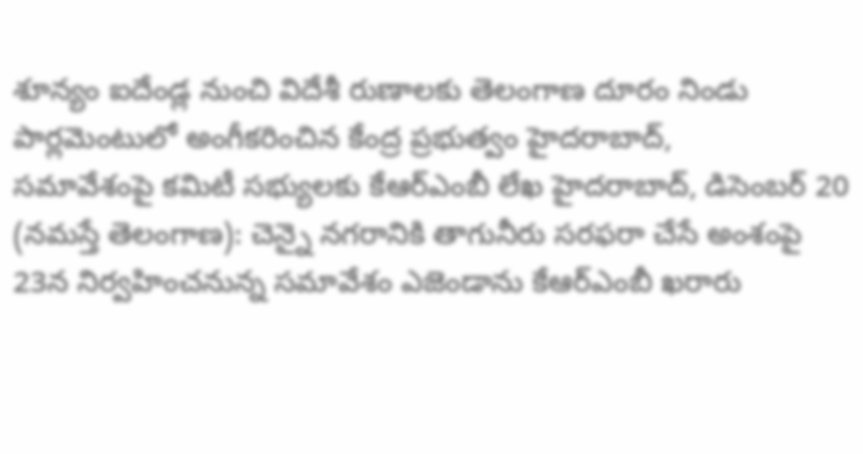శూన్యం ఐదేండ్ల నుంచి విదేశీ రుణాలకు తెలంగాణ దూరం నిండు పార్లమెంటులో అంగీకరించిన కేంద్ర ప్రభుత్వం హైదరాబాద్,
సమావేశంపై కమిటీ సభ్యులకు కేఆర్ఎంబీ లేఖ హైదరాబాద్, డిసెంబర్ 20 (నమస్తే తెలంగాణ): చెన్నై నగరానికి తాగునీరు సరఫరా చేసే అంశంపై 23న నిర్వహించనున్న సమావేశం ఎజెండాను కేఆర్ఎంబీ ఖరారు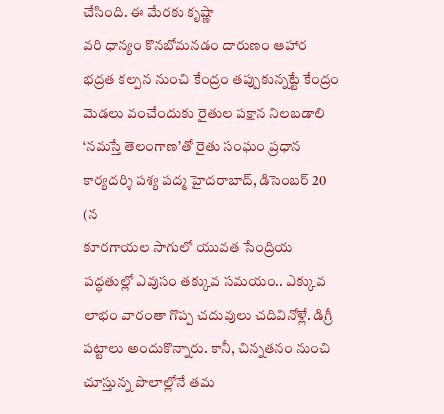చేసింది. ఈ మేరకు కృష్ణా
వరి ధాన్యం కొనబోమనడం దారుణం ఆహార భద్రత కల్పన నుంచి కేంద్రం తప్పుకున్నట్టే కేంద్రం మెడలు వంచేందుకు రైతుల పక్షాన నిలబడాలి ‘నమస్తే తెలంగాణ’తో రైతు సంఘం ప్రధాన కార్యదర్శి పశ్య పద్మ హైదరాబాద్, డిసెంబర్ 20 (న
కూరగాయల సాగులో యువత సేంద్రియ పద్ధతుల్లో ఎవుసం తక్కువ సమయం.. ఎక్కువ లాభం వారంతా గొప్ప చదువులు చదివినోళ్లే. డిగ్రీ పట్టాలు అందుకొన్నారు. కానీ, చిన్నతనం నుంచి చూస్తున్న పొలాల్లోనే తమ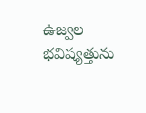ఉజ్వల భవిష్యత్తును